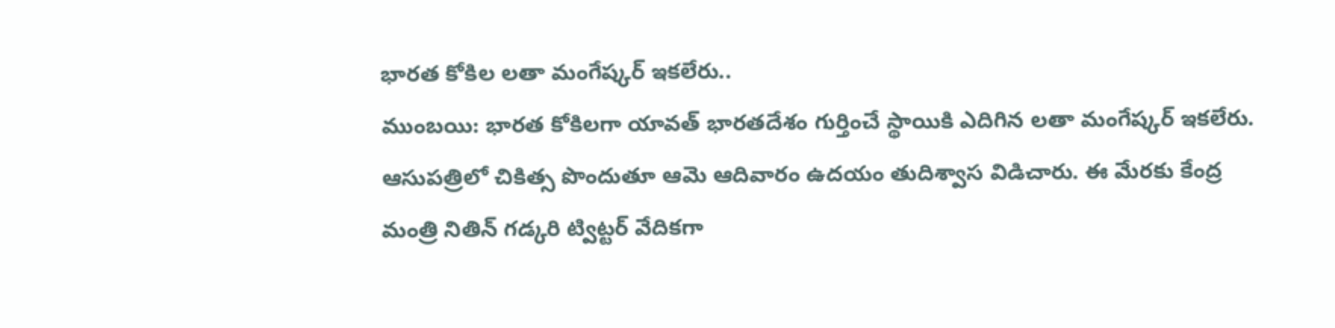భారత కోకిల లతా మంగేష్కర్ ఇకలేరు..
ముంబయి: భారత కోకిలగా యావత్ భారతదేశం గుర్తించే స్థాయికి ఎదిగిన లతా మంగేష్కర్ ఇకలేరు. ఆసుపత్రిలో చికిత్స పొందుతూ ఆమె ఆదివారం ఉదయం తుదిశ్వాస విడిచారు. ఈ మేరకు కేంద్ర మంత్రి నితిన్ గడ్కరి ట్విట్టర్ వేదికగా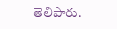తెలిపారు.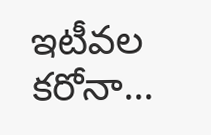ఇటీవల కరోనా...